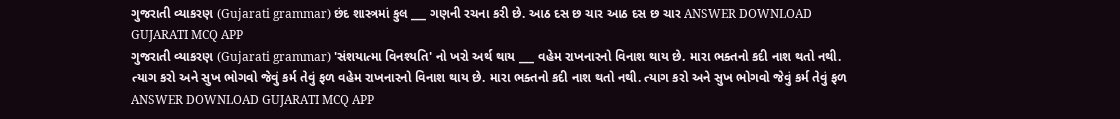ગુજરાતી વ્યાકરણ (Gujarati grammar) છંદ શાસ્ત્રમાં કુલ ___ ગણની રચના કરી છે. આઠ દસ છ ચાર આઠ દસ છ ચાર ANSWER DOWNLOAD GUJARATI MCQ APP
ગુજરાતી વ્યાકરણ (Gujarati grammar) 'સંશયાત્મા વિનશ્યતિ' નો ખરો અર્થ થાય ___ વહેમ રાખનારનો વિનાશ થાય છે. મારા ભક્તનો કદી નાશ થતો નથી. ત્યાગ કરો અને સુખ ભોગવો જેવું કર્મ તેવું ફળ વહેમ રાખનારનો વિનાશ થાય છે. મારા ભક્તનો કદી નાશ થતો નથી. ત્યાગ કરો અને સુખ ભોગવો જેવું કર્મ તેવું ફળ ANSWER DOWNLOAD GUJARATI MCQ APP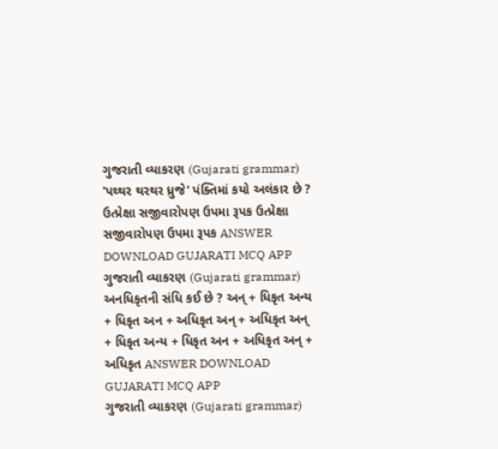ગુજરાતી વ્યાકરણ (Gujarati grammar) 'પથ્થર થરથર ધ્રુજે' પંક્તિમાં કયો અલંકાર છે ? ઉત્પ્રેક્ષા સજીવારોપણ ઉપમા રૂપક ઉત્પ્રેક્ષા સજીવારોપણ ઉપમા રૂપક ANSWER DOWNLOAD GUJARATI MCQ APP
ગુજરાતી વ્યાકરણ (Gujarati grammar) અનધિકૃતની સંધિ કઈ છે ? અન્ + ધિકૃત અન્ય + ધિકૃત અન + અધિકૃત અન્ + અધિકૃત અન્ + ધિકૃત અન્ય + ધિકૃત અન + અધિકૃત અન્ + અધિકૃત ANSWER DOWNLOAD GUJARATI MCQ APP
ગુજરાતી વ્યાકરણ (Gujarati grammar)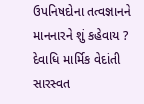ઉપનિષદોના તત્વજ્ઞાનને માનનારને શું કહેવાય ? દેવાધિ માર્મિક વેદાંતી સારસ્વત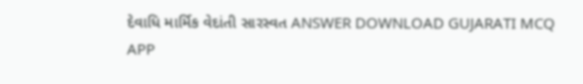દેવાધિ માર્મિક વેદાંતી સારસ્વત ANSWER DOWNLOAD GUJARATI MCQ APP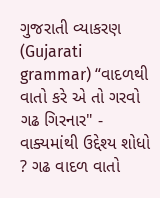ગુજરાતી વ્યાકરણ (Gujarati grammar) “વાદળથી વાતો કરે એ તો ગરવો ગઢ ગિરનાર" - વાક્યમાંથી ઉદ્દેશ્ય શોધો ? ગઢ વાદળ વાતો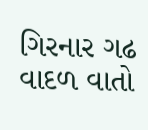ગિરનાર ગઢ વાદળ વાતો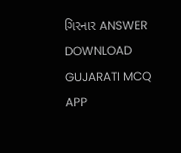ગિરનાર ANSWER DOWNLOAD GUJARATI MCQ APP